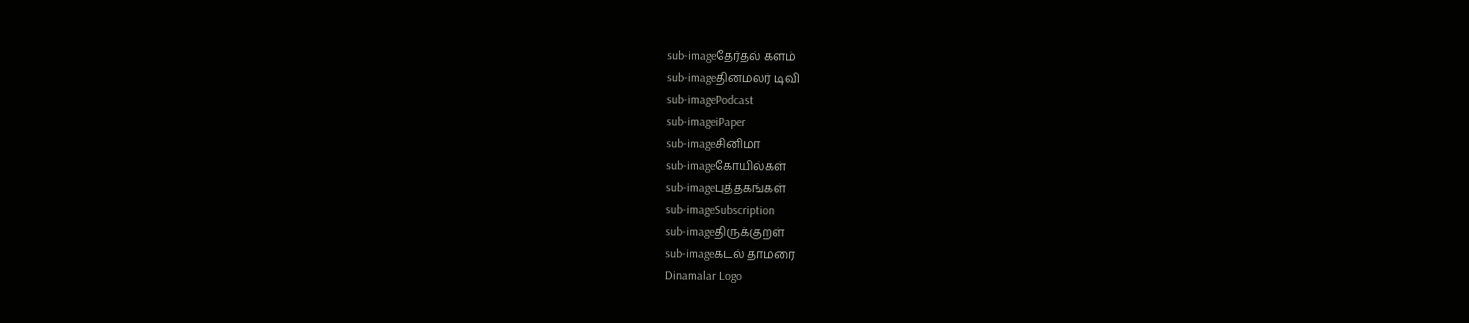sub-imageதேர்தல் களம்
sub-imageதினமலர் டிவி
sub-imagePodcast
sub-imageiPaper
sub-imageசினிமா
sub-imageகோயில்கள்
sub-imageபுத்தகங்கள்
sub-imageSubscription
sub-imageதிருக்குறள்
sub-imageகடல் தாமரை
Dinamalar Logo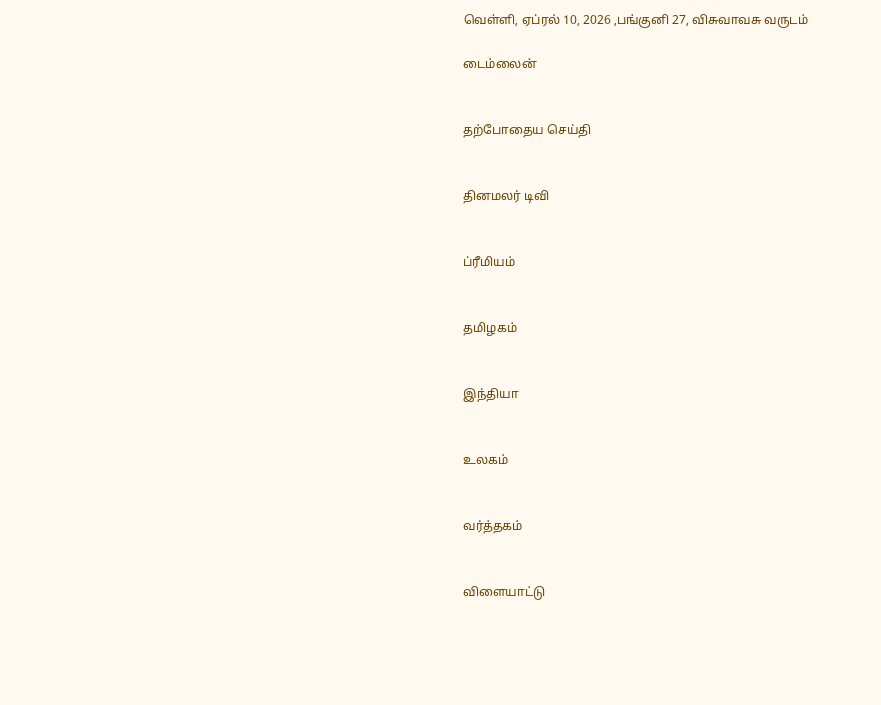வெள்ளி, ஏப்ரல் 10, 2026 ,பங்குனி 27, விசுவாவசு வருடம்

டைம்லைன்


தற்போதைய செய்தி


தினமலர் டிவி


ப்ரீமியம்


தமிழகம்


இந்தியா


உலகம்


வர்த்தகம்


விளையாட்டு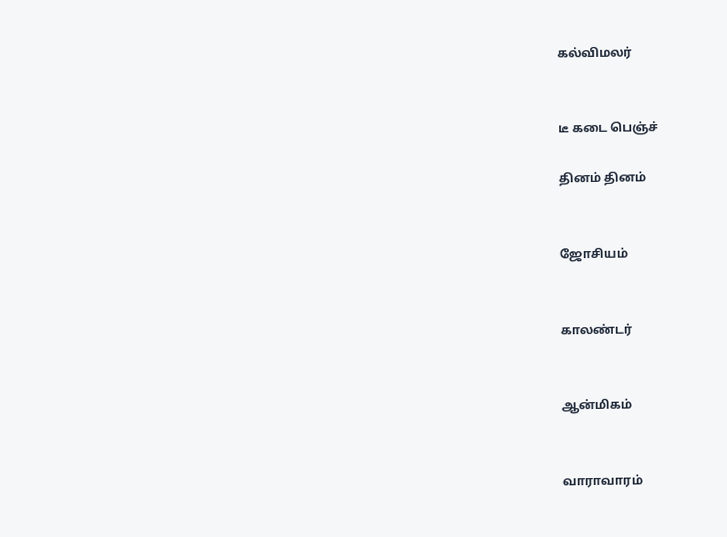கல்விமலர்


டீ கடை பெஞ்ச்

தினம் தினம்


ஜோசியம்


காலண்டர்


ஆன்மிகம்


வாராவாரம்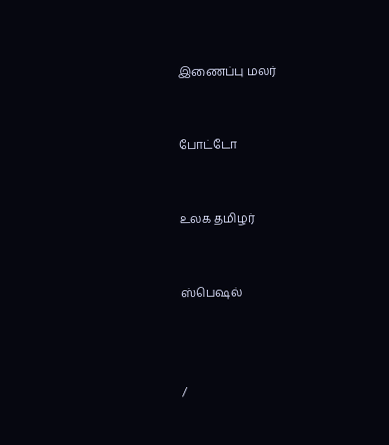இணைப்பு மலர்


போட்டோ


உலக தமிழர்


ஸ்பெஷல்



/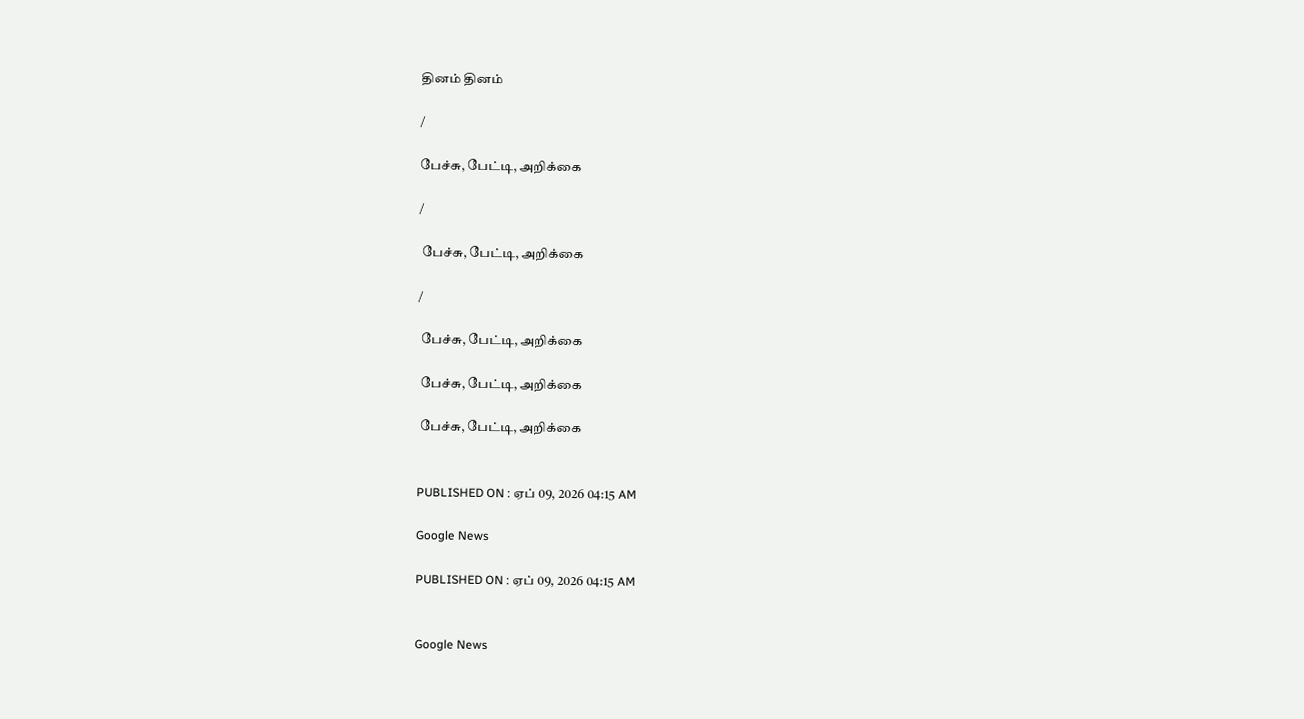தினம் தினம்

/

பேச்சு, பேட்டி, அறிக்கை

/

 பேச்சு, பேட்டி, அறிக்கை

/

 பேச்சு, பேட்டி, அறிக்கை

 பேச்சு, பேட்டி, அறிக்கை

 பேச்சு, பேட்டி, அறிக்கை


PUBLISHED ON : ஏப் 09, 2026 04:15 AM

Google News

PUBLISHED ON : ஏப் 09, 2026 04:15 AM


Google News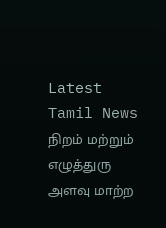Latest Tamil News
நிறம் மற்றும் எழுத்துரு அளவு மாற்ற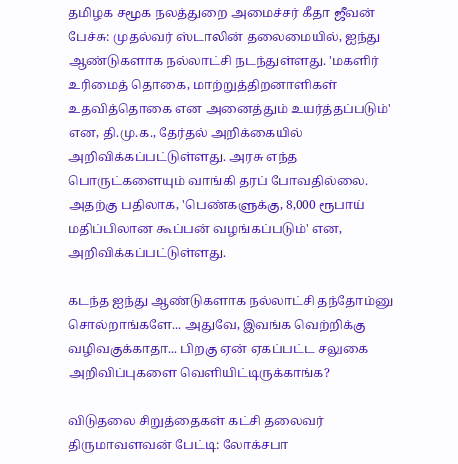தமிழக சமூக நலத்துறை அமைச்சர் கீதா ஜீவன் பேச்சு: முதல்வர் ஸ்டாலின் தலைமையில், ஐந்து ஆண்டுகளாக நல்லாட்சி நடந்துள்ளது. 'மகளிர் உரிமைத் தொகை, மாற்றுத்திறனாளிகள் உதவித்தொகை என அனைத்தும் உயர்த்தப்படும்' என, தி.மு.க., தேர்தல் அறிக்கையில் அறிவிக்கப்பட்டுள்ளது. அரசு எந்த பொருட்களையும் வாங்கி தரப் போவதில்லை. அதற்கு பதிலாக, 'பெண்களுக்கு, 8,000 ரூபாய் மதிப்பிலான கூப்பன் வழங்கப்படும்' என, அறிவிக்கப்பட்டுள்ளது.

கடந்த ஐந்து ஆண்டுகளாக நல்லாட்சி தந்தோம்னு சொல்றாங்களே... அதுவே, இவங்க வெற்றிக்கு வழிவகுக்காதா... பிறகு ஏன் ஏகப்பட்ட சலுகை அறிவிப்புகளை வெளியிட்டிருக்காங்க?

விடுதலை சிறுத்தைகள் கட்சி தலைவர் திருமாவளவன் பேட்டி: லோக்சபா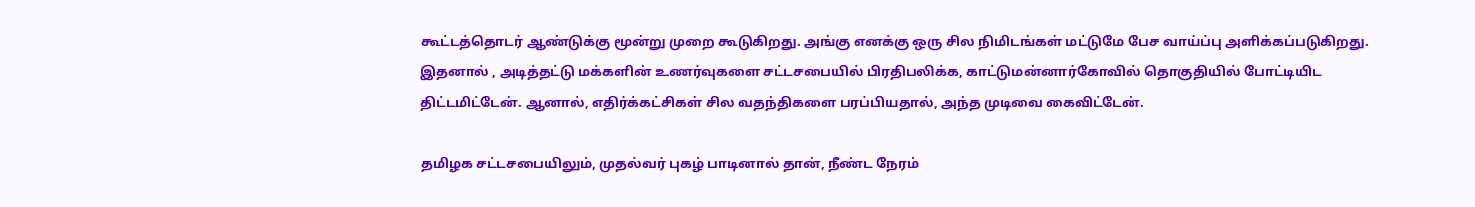கூட்டத்தொடர் ஆண்டுக்கு மூன்று முறை கூடுகிறது. அங்கு எனக்கு ஒரு சில நிமிடங்கள் மட்டுமே பேச வாய்ப்பு அளிக்கப்படுகிறது. இதனால் , அடித்தட்டு மக்களின் உணர்வுகளை சட்டசபையில் பிரதிபலிக்க, காட்டுமன்னார்கோவில் தொகுதியில் போட்டியிட திட்டமிட்டேன். ஆனால், எதிர்க்கட்சிகள் சில வதந்திகளை பரப்பியதால், அந்த முடிவை கைவிட்டேன்.

தமிழக சட்டசபையிலும், முதல்வர் புகழ் பாடினால் தான், நீண்ட நேரம்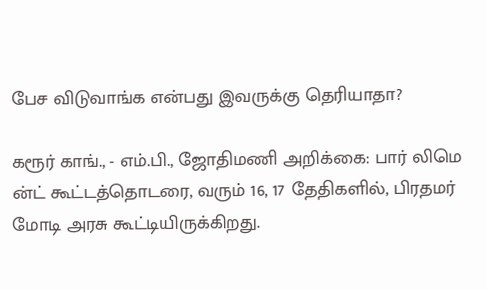பேச விடுவாங்க என்பது இவருக்கு தெரியாதா?

கரூர் காங்., - எம்.பி., ஜோதிமணி அறிக்கை: பார் லிமெ ன்ட் கூட்டத்தொடரை, வரும் 16, 17 தேதிகளில், பிரதமர் மோடி அரசு கூட்டியிருக்கிறது.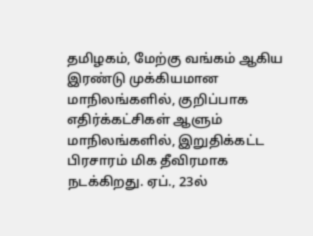தமிழகம், மேற்கு வங்கம் ஆகிய இரண்டு முக்கியமான மாநிலங்களில், குறிப்பாக எதிர்க்கட்சிகள் ஆளும் மாநிலங்களில், இறுதிக்கட்ட பிரசாரம் மிக தீவிரமாக நடக்கிறது. ஏப்., 23ல்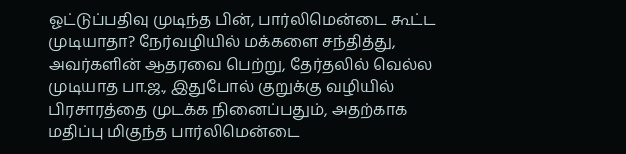ஓட்டுப்பதிவு முடிந்த பின், பார்லிமென்டை கூட்ட முடியாதா? நேர்வழியில் மக்களை சந்தித்து, அவர்களின் ஆதரவை பெற்று, தேர்தலில் வெல்ல முடியாத பா.ஜ., இதுபோல் குறுக்கு வழியில் பிரசாரத்தை முடக்க நினைப்பதும், அதற்காக மதிப்பு மிகுந்த பார்லிமென்டை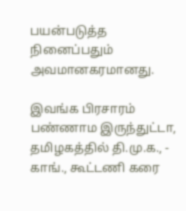பயன்படுத்த நினைப்பதும் அவமானகரமானது.

இவங்க பிரசாரம் பண்ணாம இருந்துட்டா, தமிழகத்தில் தி.மு.க., - காங்., கூட்டணி கரை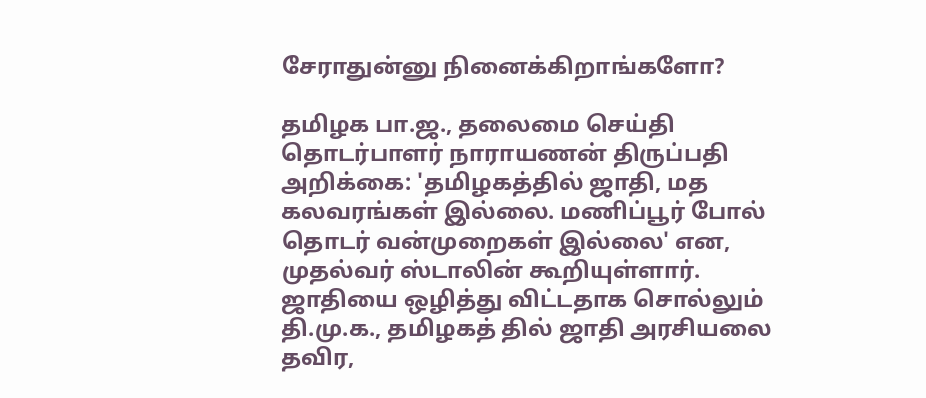சேராதுன்னு நினைக்கிறாங்களோ?

தமிழக பா.ஜ., தலைமை செய்தி தொடர்பாளர் நாராயணன் திருப்பதி அறிக்கை: 'தமிழகத்தில் ஜாதி, மத கலவரங்கள் இல்லை. மணிப்பூர் போல் தொடர் வன்முறைகள் இல்லை' என, முதல்வர் ஸ்டாலின் கூறியுள்ளார். ஜாதியை ஒழித்து விட்டதாக சொல்லும் தி.மு.க., தமிழகத் தில் ஜாதி அரசியலை தவிர,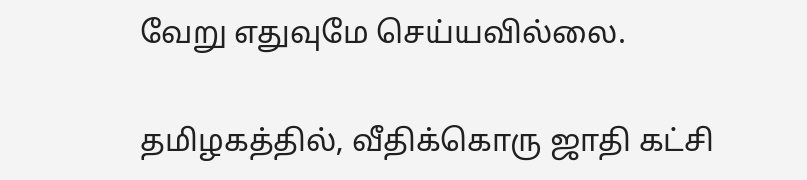வேறு எதுவுமே செய்யவில்லை.

தமிழகத்தில், வீதிக்கொரு ஜாதி கட்சி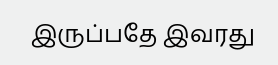இருப்பதே இவரது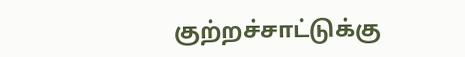குற்றச்சாட்டுக்கு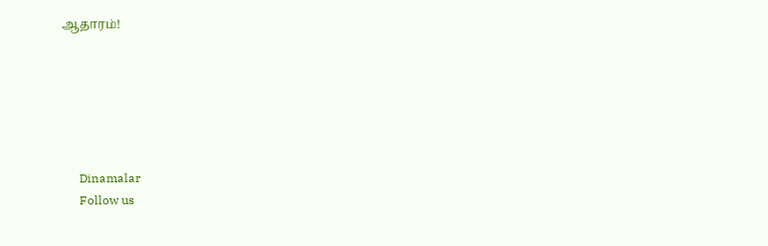ஆதாரம்!






      Dinamalar
      Follow us